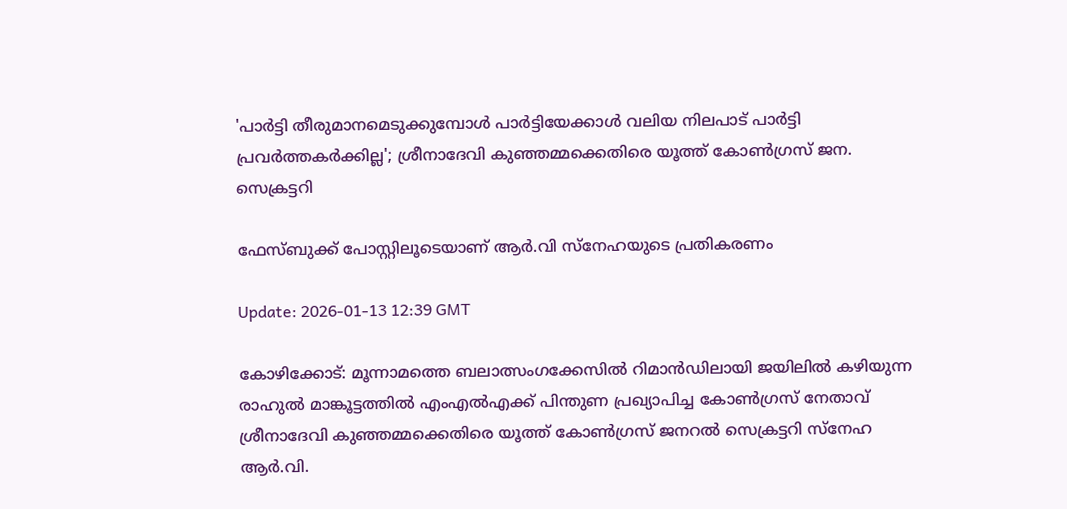'പാര്‍ട്ടി തീരുമാനമെടുക്കുമ്പോള്‍ പാര്‍ട്ടിയേക്കാള്‍ വലിയ നിലപാട് പാര്‍ട്ടി പ്രവര്‍ത്തകര്‍ക്കില്ല'; ശ്രീനാദേവി കുഞ്ഞമ്മക്കെതിരെ യൂത്ത് കോണ്‍ഗ്രസ് ജന. സെക്രട്ടറി

ഫേസ്ബുക്ക് പോസ്റ്റിലൂടെയാണ് ആർ.വി സ്നേഹയുടെ പ്രതികരണം

Update: 2026-01-13 12:39 GMT

കോഴിക്കോട്: മൂന്നാമത്തെ ബലാത്സംഗക്കേസില്‍ റിമാന്‍ഡിലായി ജയിലില്‍ കഴിയുന്ന രാഹുല്‍ മാങ്കൂട്ടത്തില്‍ എംഎല്‍എക്ക് പിന്തുണ പ്രഖ്യാപിച്ച കോണ്‍ഗ്രസ് നേതാവ് ശ്രീനാദേവി കുഞ്ഞമ്മക്കെതിരെ യൂത്ത് കോണ്‍ഗ്രസ് ജനറല്‍ സെക്രട്ടറി സ്‌നേഹ ആര്‍.വി.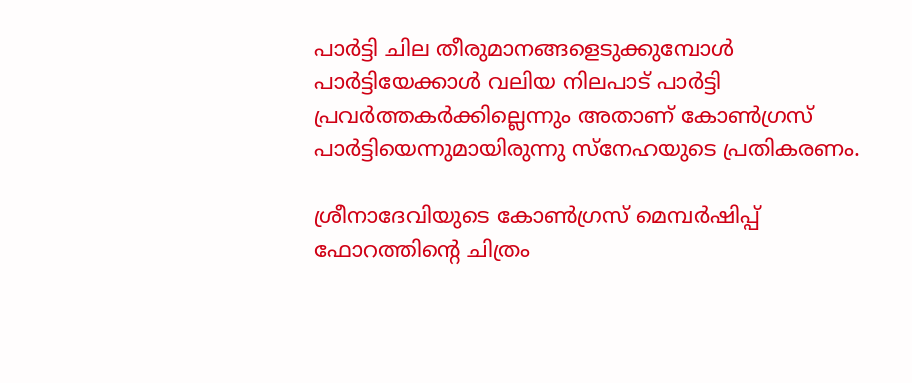പാര്‍ട്ടി ചില തീരുമാനങ്ങളെടുക്കുമ്പോള്‍ പാര്‍ട്ടിയേക്കാള്‍ വലിയ നിലപാട് പാര്‍ട്ടി പ്രവര്‍ത്തകര്‍ക്കില്ലെന്നും അതാണ് കോണ്‍ഗ്രസ് പാര്‍ട്ടിയെന്നുമായിരുന്നു സ്‌നേഹയുടെ പ്രതികരണം.

ശ്രീനാദേവിയുടെ കോണ്‍ഗ്രസ് മെമ്പര്‍ഷിപ്പ് ഫോറത്തിന്റെ ചിത്രം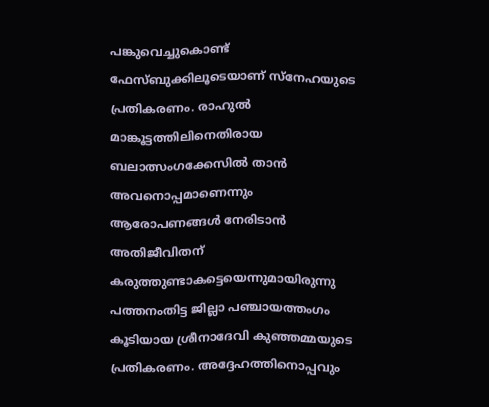പങ്കുവെച്ചുകൊണ്ട് ഫേസ്ബുക്കിലൂടെയാണ് സ്‌നേഹയുടെ പ്രതികരണം. രാഹുല്‍ മാങ്കൂട്ടത്തിലിനെതിരായ ബലാത്സംഗക്കേസില്‍ താന്‍ അവനൊപ്പമാണെന്നും ആരോപണങ്ങള്‍ നേരിടാന്‍ അതിജീവിതന് കരുത്തുണ്ടാകട്ടെയെന്നുമായിരുന്നു പത്തനംതിട്ട ജില്ലാ പഞ്ചായത്തംഗം കൂടിയായ ശ്രീനാദേവി കുഞ്ഞമ്മയുടെ പ്രതികരണം. അദ്ദേഹത്തിനൊപ്പവും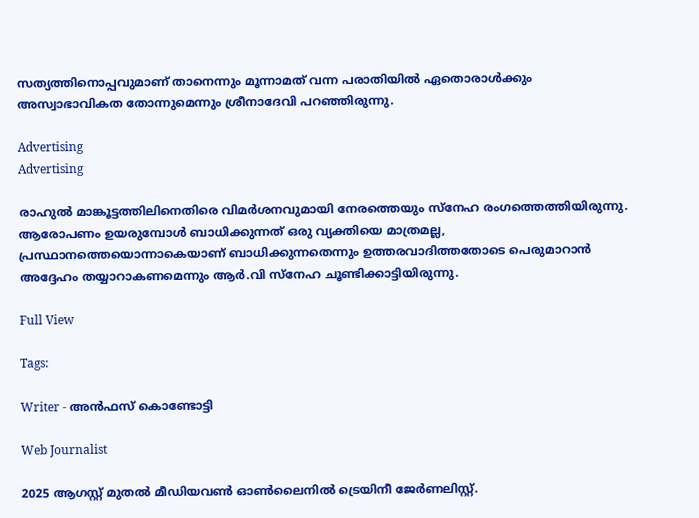സത്യത്തിനൊപ്പവുമാണ് താനെന്നും മൂന്നാമത് വന്ന പരാതിയില്‍ ഏതൊരാള്‍ക്കും അസ്വാഭാവികത തോന്നുമെന്നും ശ്രീനാദേവി പറഞ്ഞിരുന്നു.

Advertising
Advertising

രാഹുല്‍ മാങ്കൂട്ടത്തിലിനെതിരെ വിമര്‍ശനവുമായി നേരത്തെയും സ്‌നേഹ രംഗത്തെത്തിയിരുന്നു. ആരോപണം ഉയരുമ്പോള്‍ ബാധിക്കുന്നത് ഒരു വ്യക്തിയെ മാത്രമല്ല, പ്രസ്ഥാനത്തെയൊന്നാകെയാണ് ബാധിക്കുന്നതെന്നും ഉത്തരവാദിത്തതോടെ പെരുമാറാന്‍ അദ്ദേഹം തയ്യാറാകണമെന്നും ആര്‍.വി സ്‌നേഹ ചൂണ്ടിക്കാട്ടിയിരുന്നു.

Full View

Tags:

Writer - അൻഫസ് കൊണ്ടോട്ടി

Web Journalist

2025 ആഗസ്റ്റ് മുതൽ മീഡിയവൺ ഓൺലൈനിൽ ട്രെയിനീ ജേർണലിസ്റ്റ്.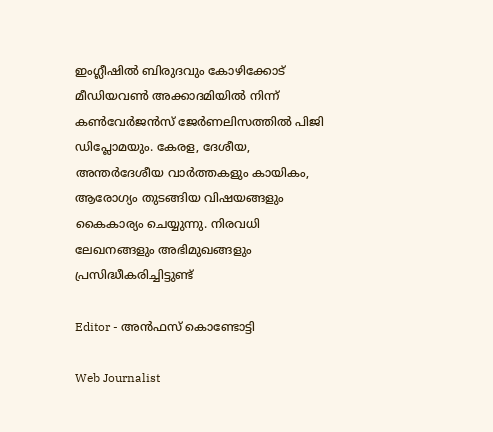ഇംഗ്ലീഷിൽ ബിരുദവും കോഴിക്കോട് മീഡിയവൺ അക്കാദമിയിൽ നിന്ന് കൺവേർജൻസ് ജേർണലിസത്തിൽ പിജി ഡിപ്ലോമയും. കേരള, ദേശീയ, അന്തർദേശീയ വാർത്തകളും കായികം, ആരോഗ്യം തുടങ്ങിയ വിഷയങ്ങളും കൈകാര്യം ചെയ്യുന്നു. നിരവധി ലേഖനങ്ങളും അഭിമുഖങ്ങളും പ്രസിദ്ധീകരിച്ചിട്ടുണ്ട്

Editor - അൻഫസ് കൊണ്ടോട്ടി

Web Journalist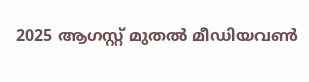2025 ആഗസ്റ്റ് മുതൽ മീഡിയവൺ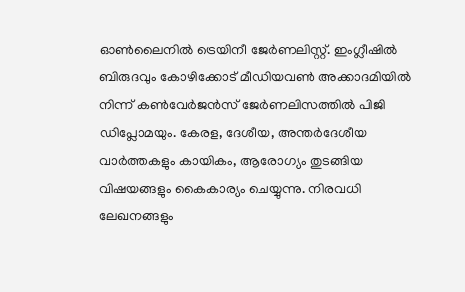ഓൺലൈനിൽ ട്രെയിനീ ജേർണലിസ്റ്റ്. ഇംഗ്ലീഷിൽ ബിരുദവും കോഴിക്കോട് മീഡിയവൺ അക്കാദമിയിൽ നിന്ന് കൺവേർജൻസ് ജേർണലിസത്തിൽ പിജി ഡിപ്ലോമയും. കേരള, ദേശീയ, അന്തർദേശീയ വാർത്തകളും കായികം, ആരോഗ്യം തുടങ്ങിയ വിഷയങ്ങളും കൈകാര്യം ചെയ്യുന്നു. നിരവധി ലേഖനങ്ങളും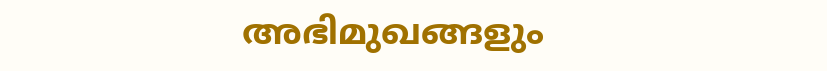അഭിമുഖങ്ങളും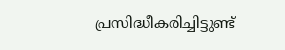പ്രസിദ്ധീകരിച്ചിട്ടുണ്ട്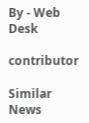By - Web Desk

contributor

Similar News